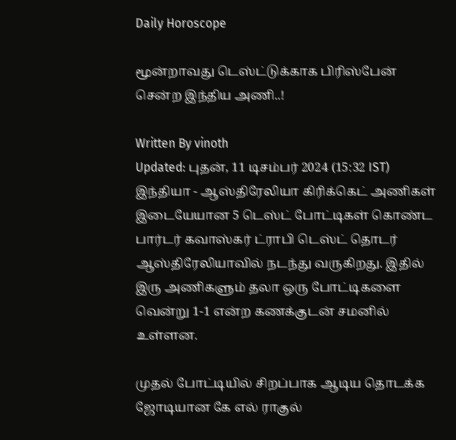Daily Horoscope

மூன்றாவது டெஸ்ட்டுக்காக பிரிஸ்பேன் சென்ற இந்திய அணி..!

Written By vinoth
Updated: புதன், 11 டிசம்பர் 2024 (15:32 IST)
இந்தியா - ஆஸ்திரேலியா கிரிக்கெட் அணிகள் இடையேயான 5 டெஸ்ட் போட்டிகள் கொண்ட பார்டர் கவாஸ்கர் ட்ராபி டெஸ்ட் தொடர் ஆஸ்திரேலியாவில் நடந்து வருகிறது. இதில் இரு அணிகளும் தலா ஒரு போட்டிகளை வென்று 1-1 என்ற கணக்குடன் சமனில் உள்ளன.

முதல் போட்டியில் சிறப்பாக ஆடிய தொடக்க ஜோடியான கே எல் ராகுல்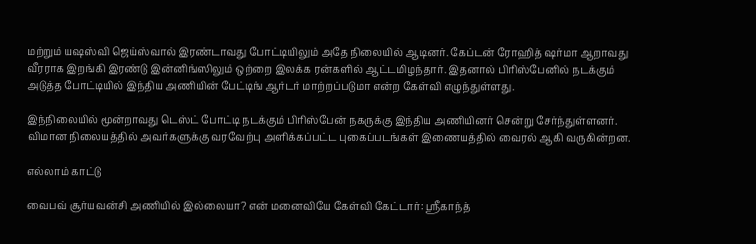மற்றும் யஷஸ்வி ஜெய்ஸ்வால் இரண்டாவது போட்டியிலும் அதே நிலையில் ஆடினர். கேப்டன் ரோஹித் ஷர்மா ஆறாவது வீரராக இறங்கி இரண்டு இன்னிங்ஸிலும் ஒற்றை இலக்க ரன்களில் ஆட்டமிழந்தார். இதனால் பிரிஸ்பேனில் நடக்கும் அடுத்த போட்டியில் இந்திய அணியின் பேட்டிங் ஆர்டர் மாற்றப்படுமா என்ற கேள்வி எழுந்துள்ளது.

இந்நிலையில் மூன்றாவது டெஸ்ட் போட்டி நடக்கும் பிரிஸ்பேன் நகருக்கு இந்திய அணியினர் சென்று சேர்ந்துள்ளனர். விமான நிலையத்தில் அவர்களுக்கு வரவேற்பு அளிக்கப்பட்ட புகைப்படங்கள் இணையத்தில் வைரல் ஆகி வருகின்றன.

எல்லாம் காட்டு

வைபவ் சூர்யவன்சி அணியில் இல்லையா? என் மனைவியே கேள்வி கேட்டார்: ஸ்ரீகாந்த்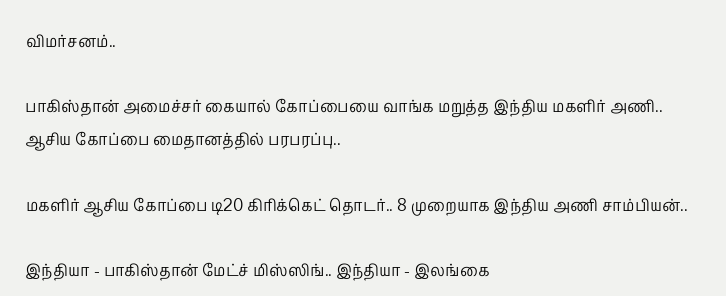விமர்சனம்..

பாகிஸ்தான் அமைச்சர் கையால் கோப்பையை வாங்க மறுத்த இந்திய மகளிர் அணி.. ஆசிய கோப்பை மைதானத்தில் பரபரப்பு..

மகளிர் ஆசிய கோப்பை டி20 கிரிக்கெட் தொடர்.. 8 முறையாக இந்திய அணி சாம்பியன்..

இந்தியா - பாகிஸ்தான் மேட்ச் மிஸ்ஸிங்.. இந்தியா - இலங்கை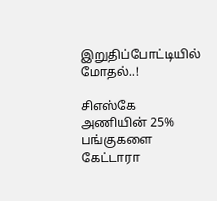இறுதிப்போட்டியில் மோதல்..!

சிஎஸ்கே அணியின் 25% பங்குகளை கேட்டாரா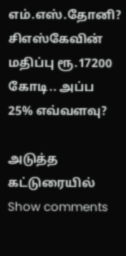எம்.எஸ்.தோனி? சிஎஸ்கேவின் மதிப்பு ரூ.17200 கோடி.. அப்ப 25% எவ்வளவு?

அடுத்த கட்டுரையில்
Show comments